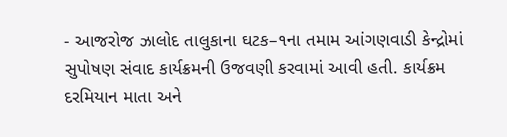- આજરોજ ઝાલોદ તાલુકાના ઘટક–૧ના તમામ આંગણવાડી કેન્દ્રોમાં સુપોષણ સંવાદ કાર્યક્રમની ઉજવણી કરવામાં આવી હતી. કાર્યક્રમ દરમિયાન માતા અને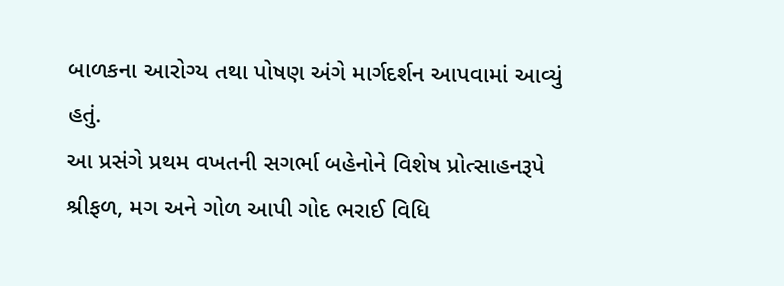બાળકના આરોગ્ય તથા પોષણ અંગે માર્ગદર્શન આપવામાં આવ્યું હતું.
આ પ્રસંગે પ્રથમ વખતની સગર્ભા બહેનોને વિશેષ પ્રોત્સાહનરૂપે શ્રીફળ, મગ અને ગોળ આપી ગોદ ભરાઈ વિધિ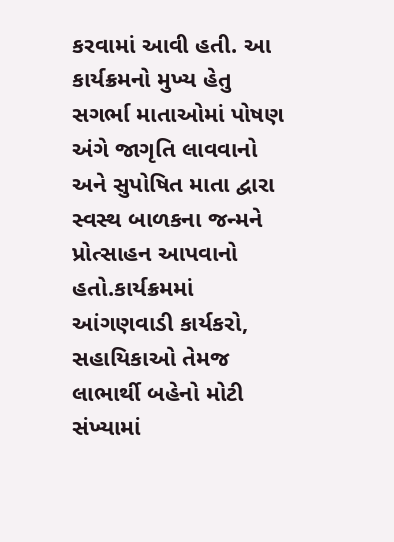કરવામાં આવી હતી. આ કાર્યક્રમનો મુખ્ય હેતુ સગર્ભા માતાઓમાં પોષણ અંગે જાગૃતિ લાવવાનો અને સુપોષિત માતા દ્વારા સ્વસ્થ બાળકના જન્મને પ્રોત્સાહન આપવાનો હતો.કાર્યક્રમમાં આંગણવાડી કાર્યકરો, સહાયિકાઓ તેમજ લાભાર્થી બહેનો મોટી સંખ્યામાં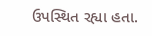ઉપસ્થિત રહ્યા હતા.